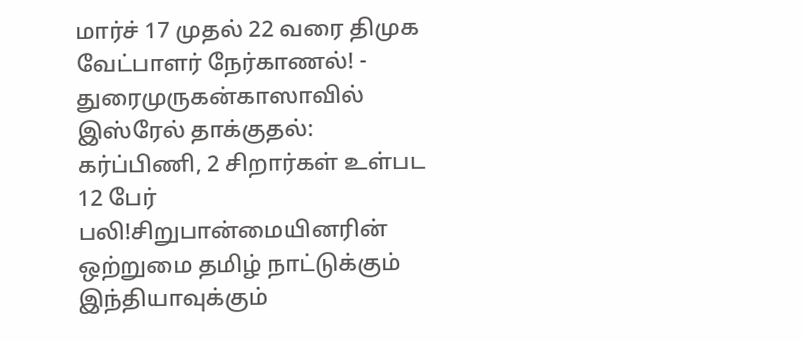மார்ச் 17 முதல் 22 வரை திமுக வேட்பாளர் நேர்காணல்! - துரைமுருகன்காஸாவில் இஸ்ரேல் தாக்குதல்: கர்ப்பிணி, 2 சிறார்கள் உள்பட 12 பேர் பலி!சிறுபான்மையினரின் ஒற்றுமை தமிழ் நாட்டுக்கும் இந்தியாவுக்கும்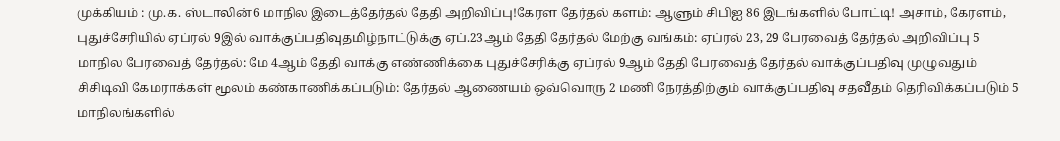முக்கியம் : மு.க. ஸ்டாலின்6 மாநில இடைத்தேர்தல் தேதி அறிவிப்பு!கேரள தேர்தல் களம்: ஆளும் சிபிஐ 86 இடங்களில் போட்டி! அசாம், கேரளம், புதுச்சேரியில் ஏப்ரல் 9இல் வாக்குப்பதிவுதமிழ்நாட்டுக்கு ஏப்.23ஆம் தேதி தேர்தல் மேற்கு வங்கம்: ஏப்ரல் 23, 29 பேரவைத் தேர்தல் அறிவிப்பு 5 மாநில பேரவைத் தேர்தல்: மே 4ஆம் தேதி வாக்கு எண்ணிக்கை புதுச்சேரிக்கு ஏப்ரல் 9ஆம் தேதி பேரவைத் தேர்தல் வாக்குப்பதிவு முழுவதும் சிசிடிவி கேமராக்கள் மூலம் கண்காணிக்கப்படும்: தேர்தல் ஆணையம் ஒவ்வொரு 2 மணி நேரத்திற்கும் வாக்குப்பதிவு சதவீதம் தெரிவிக்கப்படும் 5 மாநிலங்களில்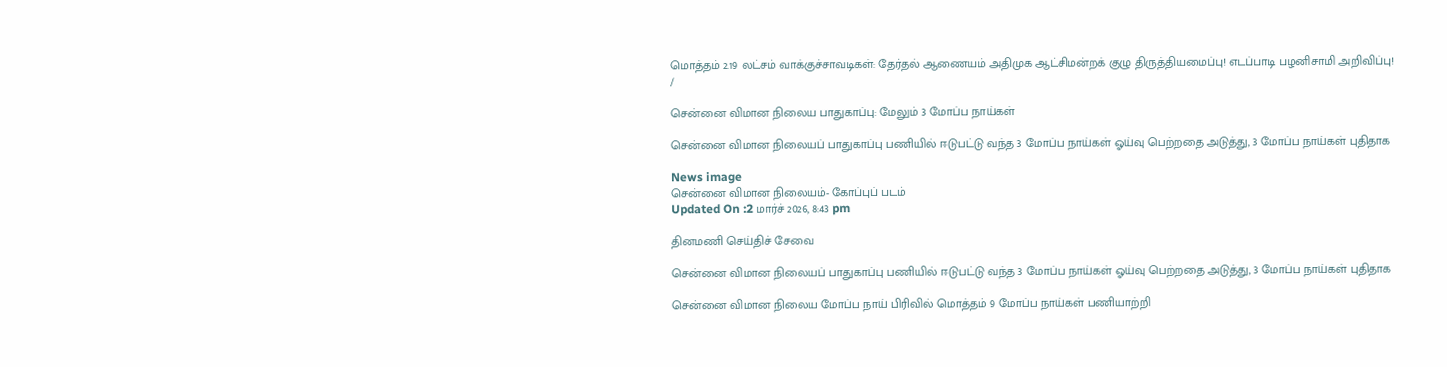மொத்தம் 2.19 லட்சம் வாக்குச்சாவடிகள்: தேர்தல் ஆணையம் அதிமுக ஆட்சிமன்றக் குழு திருத்தியமைப்பு! எடப்பாடி பழனிசாமி அறிவிப்பு!
/

சென்னை விமான நிலைய பாதுகாப்பு: மேலும் 3 மோப்ப நாய்கள்

சென்னை விமான நிலையப் பாதுகாப்பு பணியில் ஈடுபட்டு வந்த 3 மோப்ப நாய்கள் ஓய்வு பெற்றதை அடுத்து, 3 மோப்ப நாய்கள் புதிதாக

News image
சென்னை விமான நிலையம்- கோப்புப் படம்
Updated On :2 மார்ச் 2026, 8:43 pm

தினமணி செய்திச் சேவை

சென்னை விமான நிலையப் பாதுகாப்பு பணியில் ஈடுபட்டு வந்த 3 மோப்ப நாய்கள் ஓய்வு பெற்றதை அடுத்து, 3 மோப்ப நாய்கள் புதிதாக

சென்னை விமான நிலைய மோப்ப நாய் பிரிவில் மொத்தம் 9 மோப்ப நாய்கள் பணியாற்றி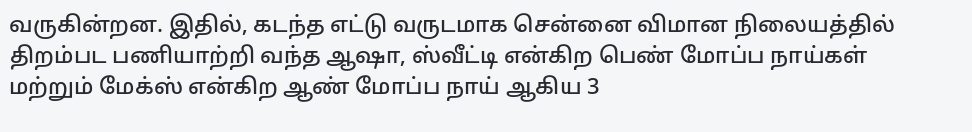வருகின்றன. இதில், கடந்த எட்டு வருடமாக சென்னை விமான நிலையத்தில் திறம்பட பணியாற்றி வந்த ஆஷா, ஸ்வீட்டி என்கிற பெண் மோப்ப நாய்கள் மற்றும் மேக்ஸ் என்கிற ஆண் மோப்ப நாய் ஆகிய 3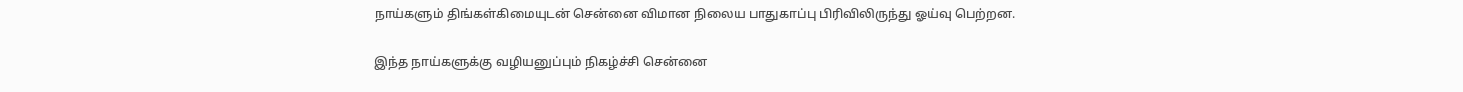நாய்களும் திங்கள்கிமையுடன் சென்னை விமான நிலைய பாதுகாப்பு பிரிவிலிருந்து ஓய்வு பெற்றன.

இந்த நாய்களுக்கு வழியனுப்பும் நிகழ்ச்சி சென்னை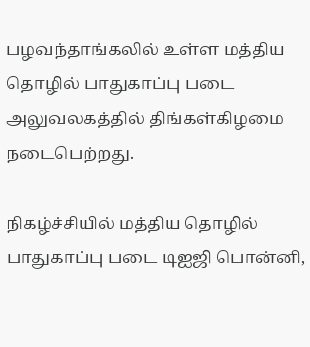பழவந்தாங்கலில் உள்ள மத்திய தொழில் பாதுகாப்பு படை அலுவலகத்தில் திங்கள்கிழமை நடைபெற்றது.

நிகழ்ச்சியில் மத்திய தொழில் பாதுகாப்பு படை டிஐஜி பொன்னி,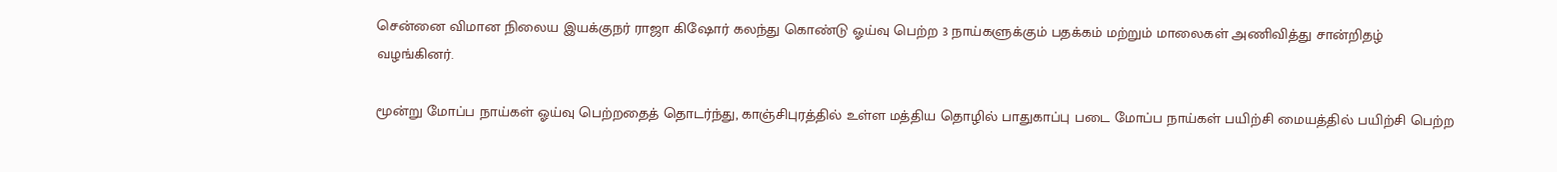சென்னை விமான நிலைய இயக்குநர் ராஜா கிஷோர் கலந்து கொண்டு ஓய்வு பெற்ற 3 நாய்களுக்கும் பதக்கம் மற்றும் மாலைகள் அணிவித்து சான்றிதழ் வழங்கினர்.

மூன்று மோப்ப நாய்கள் ஓய்வு பெற்றதைத் தொடர்ந்து, காஞ்சிபுரத்தில் உள்ள மத்திய தொழில் பாதுகாப்பு படை மோப்ப நாய்கள் பயிற்சி மையத்தில் பயிற்சி பெற்ற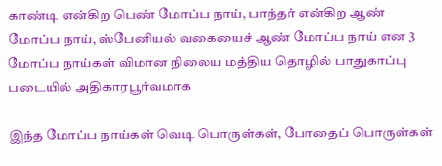காண்டி என்கிற பெண் மோப்ப நாய், பாந்தர் என்கிற ஆண் மோப்ப நாய், ஸ்பேனியல் வகையைச் ஆண் மோப்ப நாய் என 3 மோப்ப நாய்கள் விமான நிலைய மத்திய தொழில் பாதுகாப்பு படையில் அதிகாரபூர்வமாக

இந்த மோப்ப நாய்கள் வெடி பொருள்கள், போதைப் பொருள்கள்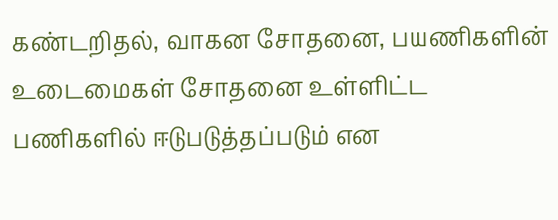கண்டறிதல், வாகன சோதனை, பயணிகளின் உடைமைகள் சோதனை உள்ளிட்ட பணிகளில் ஈடுபடுத்தப்படும் என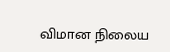விமான நிலைய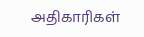அதிகாரிகள்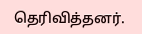தெரிவித்தனர்.